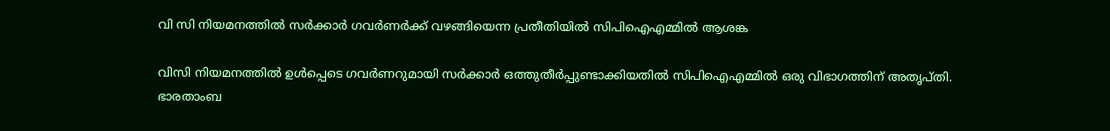വി സി നിയമനത്തിൽ സർക്കാർ ഗവർണർക്ക് വഴങ്ങിയെന്ന പ്രതീതിയിൽ സിപിഐഎമ്മിൽ ആശങ്ക

വിസി നിയമനത്തിൽ ഉൾപ്പെടെ ഗവർണറുമായി സർക്കാർ ഒത്തുതീർപ്പുണ്ടാക്കിയതിൽ സിപിഐഎമ്മിൽ ഒരു വിഭാഗത്തിന് അതൃപ്തി. ഭാരതാംബ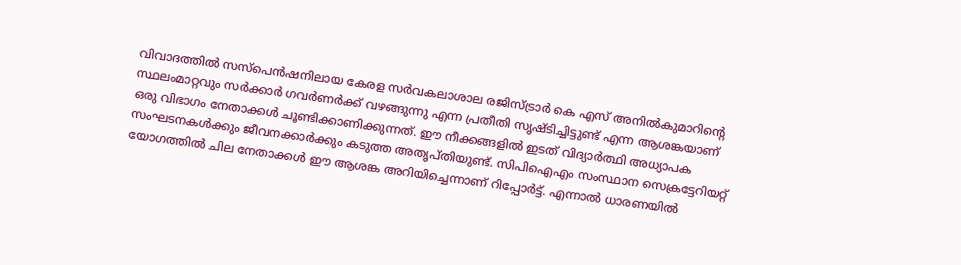വിവാദത്തിൽ സസ്പെൻഷനിലായ കേരള സർവകലാശാല രജിസ്ട്രാർ കെ എസ് അനിൽകുമാറിന്റെ സ്ഥലംമാറ്റവും സർക്കാർ ഗവർണർക്ക് വഴങ്ങുന്നു എന്ന പ്രതീതി സൃഷ്ടിച്ചിട്ടുണ്ട് എന്ന ആശങ്കയാണ് ഒരു വിഭാഗം നേതാക്കൾ ചൂണ്ടിക്കാണിക്കുന്നത്. ഈ നീക്കങ്ങളിൽ ഇടത് വിദ്യാർത്ഥി അധ്യാപക സംഘടനകൾക്കും ജീവനക്കാർക്കും കടുത്ത അതൃപ്തിയുണ്ട്. സിപിഐഎം സംസ്ഥാന സെക്രട്ടേറിയറ്റ് യോഗത്തിൽ ചില നേതാക്കൾ ഈ ആശങ്ക അറിയിച്ചെന്നാണ് റിപ്പോർട്ട്. എന്നാൽ ധാരണയിൽ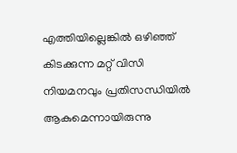എത്തിയില്ലെങ്കിൽ ഒഴിഞ്ഞ് കിടക്കുന്ന മറ്റ് വിസി നിയമനവും പ്രതിസന്ധിയിൽ ആകുമെന്നായിരുന്നു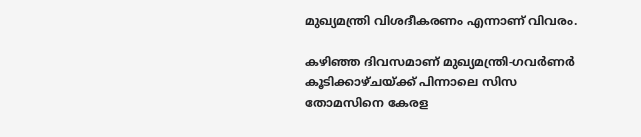മുഖ്യമന്ത്രി വിശദീകരണം എന്നാണ് വിവരം.

കഴിഞ്ഞ ദിവസമാണ് മുഖ്യമന്ത്രി-ഗവ‍ർണ‍ർ കൂടിക്കാഴ്ചയ്ക്ക് പിന്നാലെ സിസ തോമസിനെ കേരള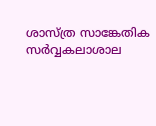ശാസ്ത്ര സാങ്കേതിക സർവ്വകലാശാല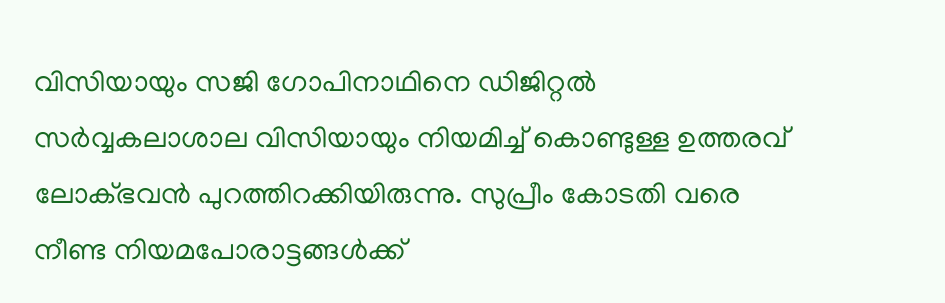വിസിയായും സജി ഗോപിനാഥിനെ ഡിജിറ്റൽ സർവ്വകലാശാല വിസിയായും നിയമിച്ച് കൊണ്ടുള്ള ഉത്തരവ് ലോക്ഭവൻ പുറത്തിറക്കിയിരുന്നു. സുപ്രീം കോടതി വരെ നീണ്ട നിയമപോരാട്ടങ്ങൾക്ക്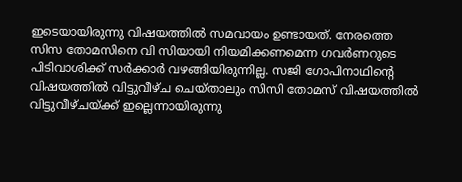ഇടെയായിരുന്നു വിഷയത്തിൽ സമവായം ഉണ്ടായത്. നേരത്തെ സിസ തോമസിനെ വി സിയായി നിയമിക്കണമെന്ന ഗവർണറുടെ പിടിവാശിക്ക് സർക്കാർ വഴങ്ങിയിരുന്നില്ല. സജി ഗോപിനാഥിൻ്റെ വിഷയത്തിൽ വിട്ടുവീഴ്ച ചെയ്താലും സിസി തോമസ് വിഷയത്തിൽ വിട്ടുവീഴ്ചയ്ക്ക് ഇല്ലെന്നായിരുന്നു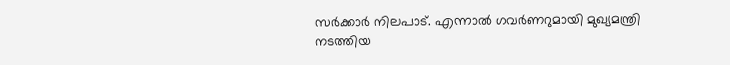സർക്കാർ നിലപാട്. എന്നാൽ ഗവർണറുമായി മുഖ്യമന്ത്രി നടത്തിയ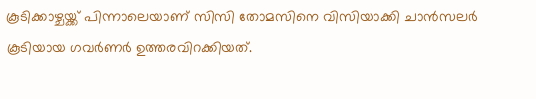കൂടിക്കാഴ്ചയ്ക്ക് പിന്നാലെയാണ് സിസി തോമസിനെ വിസിയാക്കി ചാൻസലർ കൂടിയായ ഗവർണർ ഉത്തരവിറക്കിയത്.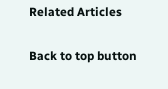Related Articles

Back to top button